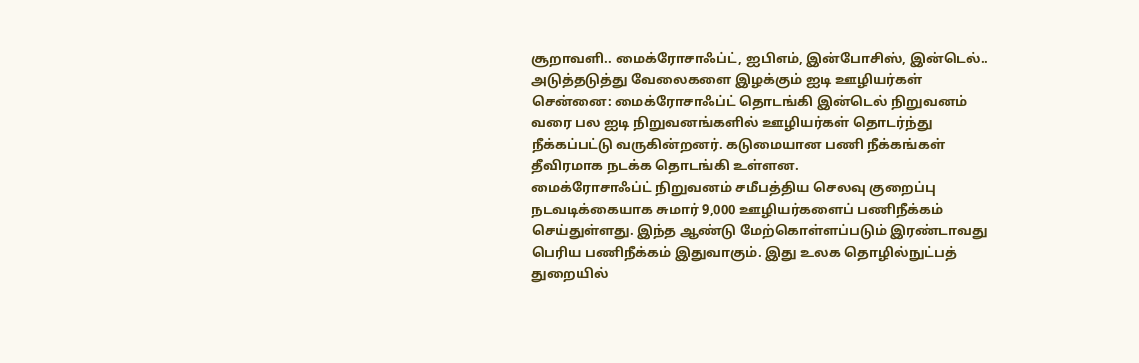சூறாவளி.. மைக்ரோசாஃப்ட், ஐபிஎம், இன்போசிஸ், இன்டெல்.. அடுத்தடுத்து வேலைகளை இழக்கும் ஐடி ஊழியர்கள்
சென்னை: மைக்ரோசாஃப்ட் தொடங்கி இன்டெல் நிறுவனம் வரை பல ஐடி நிறுவனங்களில் ஊழியர்கள் தொடர்ந்து நீக்கப்பட்டு வருகின்றனர். கடுமையான பணி நீக்கங்கள் தீவிரமாக நடக்க தொடங்கி உள்ளன.
மைக்ரோசாஃப்ட் நிறுவனம் சமீபத்திய செலவு குறைப்பு நடவடிக்கையாக சுமார் 9,000 ஊழியர்களைப் பணிநீக்கம் செய்துள்ளது. இந்த ஆண்டு மேற்கொள்ளப்படும் இரண்டாவது பெரிய பணிநீக்கம் இதுவாகும். இது உலக தொழில்நுட்பத் துறையில்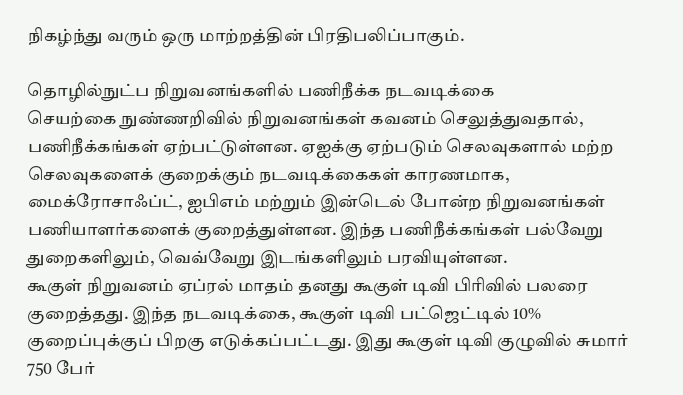நிகழ்ந்து வரும் ஒரு மாற்றத்தின் பிரதிபலிப்பாகும்.

தொழில்நுட்ப நிறுவனங்களில் பணிநீக்க நடவடிக்கை
செயற்கை நுண்ணறிவில் நிறுவனங்கள் கவனம் செலுத்துவதால், பணிநீக்கங்கள் ஏற்பட்டுள்ளன. ஏஐக்கு ஏற்படும் செலவுகளால் மற்ற செலவுகளைக் குறைக்கும் நடவடிக்கைகள் காரணமாக, மைக்ரோசாஃப்ட், ஐபிஎம் மற்றும் இன்டெல் போன்ற நிறுவனங்கள் பணியாளர்களைக் குறைத்துள்ளன. இந்த பணிநீக்கங்கள் பல்வேறு துறைகளிலும், வெவ்வேறு இடங்களிலும் பரவியுள்ளன.
கூகுள் நிறுவனம் ஏப்ரல் மாதம் தனது கூகுள் டிவி பிரிவில் பலரை குறைத்தது. இந்த நடவடிக்கை, கூகுள் டிவி பட்ஜெட்டில் 10% குறைப்புக்குப் பிறகு எடுக்கப்பட்டது. இது கூகுள் டிவி குழுவில் சுமார் 750 பேர்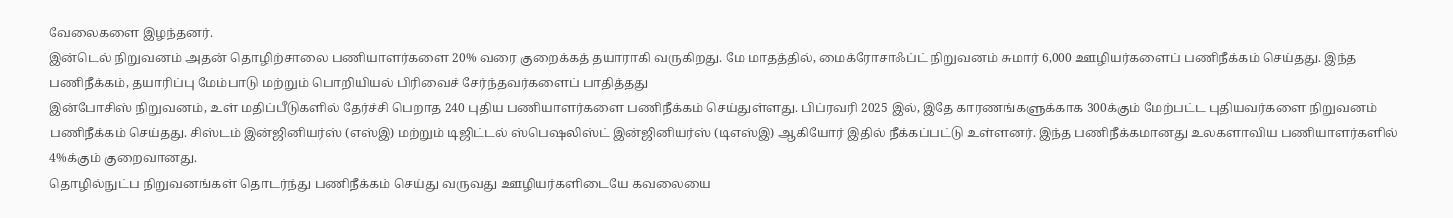வேலைகளை இழந்தனர்.
இன்டெல் நிறுவனம் அதன் தொழிற்சாலை பணியாளர்களை 20% வரை குறைக்கத் தயாராகி வருகிறது. மே மாதத்தில், மைக்ரோசாஃப்ட் நிறுவனம் சுமார் 6,000 ஊழியர்களைப் பணிநீக்கம் செய்தது. இந்த பணிநீக்கம், தயாரிப்பு மேம்பாடு மற்றும் பொறியியல் பிரிவைச் சேர்ந்தவர்களைப் பாதித்தது
இன்போசிஸ் நிறுவனம், உள் மதிப்பீடுகளில் தேர்ச்சி பெறாத 240 புதிய பணியாளர்களை பணிநீக்கம் செய்துள்ளது. பிப்ரவரி 2025 இல், இதே காரணங்களுக்காக 300க்கும் மேற்பட்ட புதியவர்களை நிறுவனம் பணிநீக்கம் செய்தது. சிஸ்டம் இன்ஜினியர்ஸ் (எஸ்இ) மற்றும் டிஜிட்டல் ஸ்பெஷலிஸ்ட் இன்ஜினியர்ஸ் (டிஎஸ்இ) ஆகியோர் இதில் நீக்கப்பட்டு உள்ளனர். இந்த பணிநீக்கமானது உலகளாவிய பணியாளர்களில் 4%க்கும் குறைவானது.
தொழில்நுட்ப நிறுவனங்கள் தொடர்ந்து பணிநீக்கம் செய்து வருவது ஊழியர்களிடையே கவலையை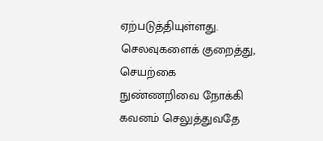ஏற்படுத்தியுள்ளது. செலவுகளைக் குறைத்து, செயற்கை நுண்ணறிவை நோக்கி கவனம் செலுத்துவதே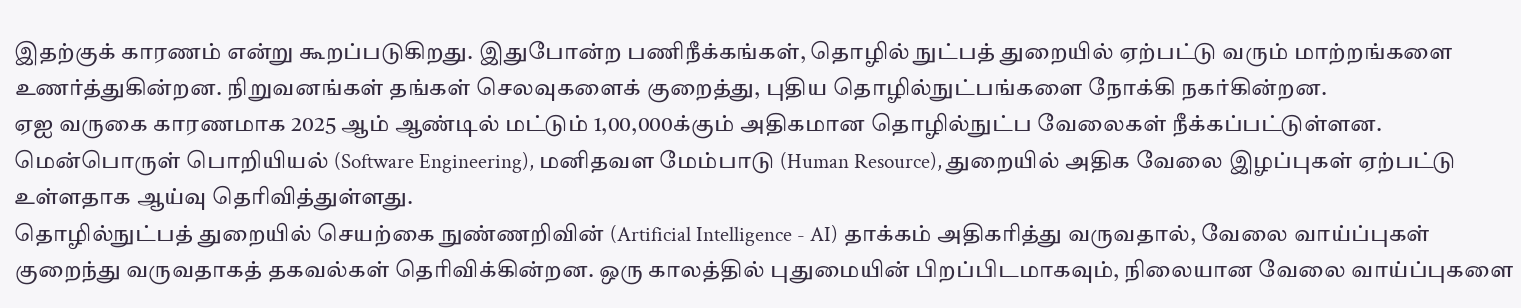இதற்குக் காரணம் என்று கூறப்படுகிறது. இதுபோன்ற பணிநீக்கங்கள், தொழில் நுட்பத் துறையில் ஏற்பட்டு வரும் மாற்றங்களை உணர்த்துகின்றன. நிறுவனங்கள் தங்கள் செலவுகளைக் குறைத்து, புதிய தொழில்நுட்பங்களை நோக்கி நகர்கின்றன.
ஏஐ வருகை காரணமாக 2025 ஆம் ஆண்டில் மட்டும் 1,00,000க்கும் அதிகமான தொழில்நுட்ப வேலைகள் நீக்கப்பட்டுள்ளன. மென்பொருள் பொறியியல் (Software Engineering), மனிதவள மேம்பாடு (Human Resource), துறையில் அதிக வேலை இழப்புகள் ஏற்பட்டு உள்ளதாக ஆய்வு தெரிவித்துள்ளது.
தொழில்நுட்பத் துறையில் செயற்கை நுண்ணறிவின் (Artificial Intelligence - AI) தாக்கம் அதிகரித்து வருவதால், வேலை வாய்ப்புகள் குறைந்து வருவதாகத் தகவல்கள் தெரிவிக்கின்றன. ஒரு காலத்தில் புதுமையின் பிறப்பிடமாகவும், நிலையான வேலை வாய்ப்புகளை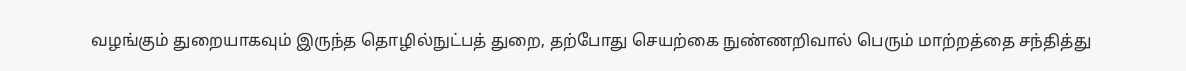வழங்கும் துறையாகவும் இருந்த தொழில்நுட்பத் துறை, தற்போது செயற்கை நுண்ணறிவால் பெரும் மாற்றத்தை சந்தித்து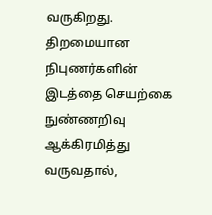வருகிறது. திறமையான நிபுணர்களின் இடத்தை செயற்கை நுண்ணறிவு ஆக்கிரமித்து வருவதால்,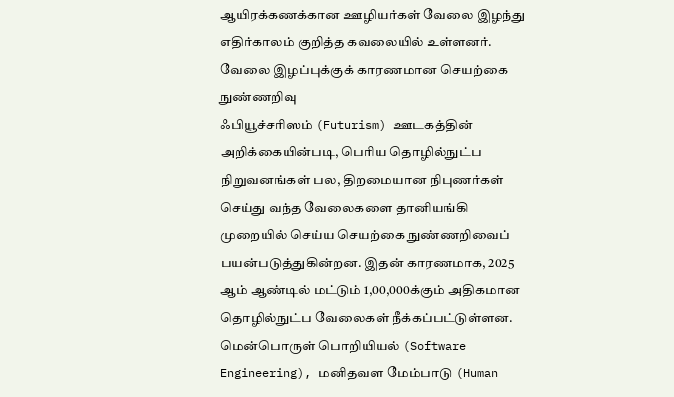ஆயிரக்கணக்கான ஊழியர்கள் வேலை இழந்து எதிர்காலம் குறித்த கவலையில் உள்ளனர்.
வேலை இழப்புக்குக் காரணமான செயற்கை நுண்ணறிவு
ஃபியூச்சரிஸம் (Futurism) ஊடகத்தின் அறிக்கையின்படி, பெரிய தொழில்நுட்ப நிறுவனங்கள் பல, திறமையான நிபுணர்கள் செய்து வந்த வேலைகளை தானியங்கி முறையில் செய்ய செயற்கை நுண்ணறிவைப் பயன்படுத்துகின்றன. இதன் காரணமாக, 2025 ஆம் ஆண்டில் மட்டும் 1,00,000க்கும் அதிகமான தொழில்நுட்ப வேலைகள் நீக்கப்பட்டுள்ளன. மென்பொருள் பொறியியல் (Software Engineering), மனிதவள மேம்பாடு (Human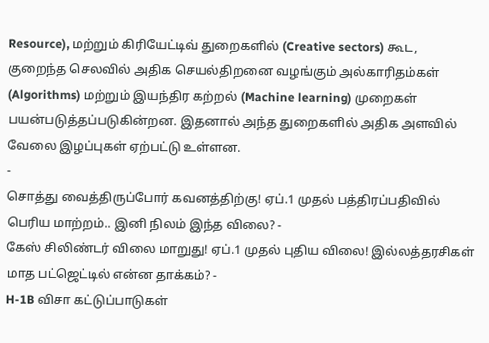Resource), மற்றும் கிரியேட்டிவ் துறைகளில் (Creative sectors) கூட, குறைந்த செலவில் அதிக செயல்திறனை வழங்கும் அல்காரிதம்கள் (Algorithms) மற்றும் இயந்திர கற்றல் (Machine learning) முறைகள் பயன்படுத்தப்படுகின்றன. இதனால் அந்த துறைகளில் அதிக அளவில் வேலை இழப்புகள் ஏற்பட்டு உள்ளன.
-
சொத்து வைத்திருப்போர் கவனத்திற்கு! ஏப்.1 முதல் பத்திரப்பதிவில் பெரிய மாற்றம்.. இனி நிலம் இந்த விலை? -
கேஸ் சிலிண்டர் விலை மாறுது! ஏப்.1 முதல் புதிய விலை! இல்லத்தரசிகள் மாத பட்ஜெட்டில் என்ன தாக்கம்? -
H-1B விசா கட்டுப்பாடுகள்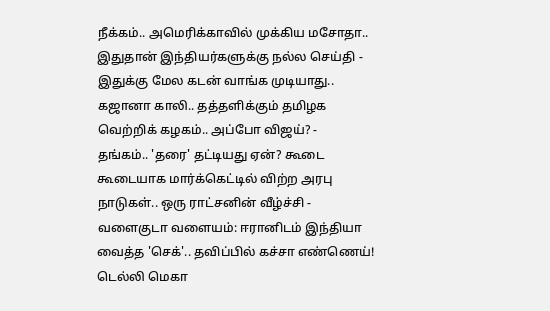நீக்கம்.. அமெரிக்காவில் முக்கிய மசோதா.. இதுதான் இந்தியர்களுக்கு நல்ல செய்தி -
இதுக்கு மேல கடன் வாங்க முடியாது.. கஜானா காலி.. தத்தளிக்கும் தமிழக வெற்றிக் கழகம்.. அப்போ விஜய்? -
தங்கம்.. 'தரை' தட்டியது ஏன்? கூடை கூடையாக மார்க்கெட்டில் விற்ற அரபு நாடுகள்.. ஒரு ராட்சனின் வீழ்ச்சி -
வளைகுடா வளையம்: ஈரானிடம் இந்தியா வைத்த 'செக்'.. தவிப்பில் கச்சா எண்ணெய்! டெல்லி மெகா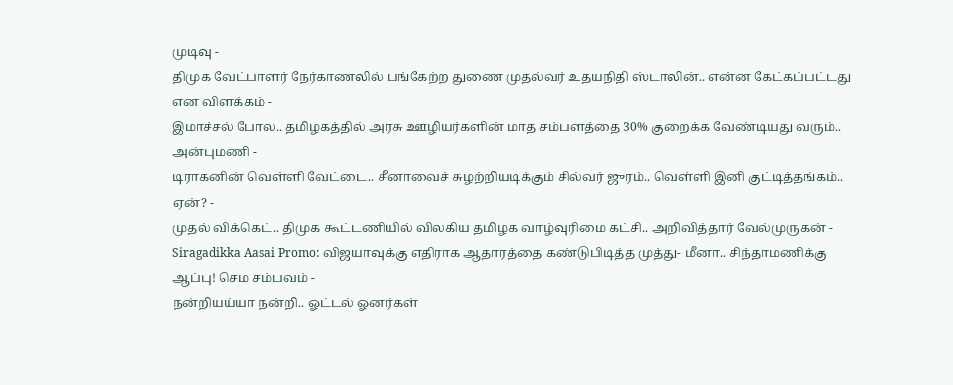முடிவு -
திமுக வேட்பாளர் நேர்காணலில் பங்கேற்ற துணை முதல்வர் உதயநிதி ஸ்டாலின்.. என்ன கேட்கப்பட்டது என விளக்கம் -
இமாச்சல் போல.. தமிழகத்தில் அரசு ஊழியர்களின் மாத சம்பளத்தை 30% குறைக்க வேண்டியது வரும்.. அன்புமணி -
டிராகனின் வெள்ளி வேட்டை.. சீனாவைச் சுழற்றியடிக்கும் சில்வர் ஜுரம்.. வெள்ளி இனி குட்டித்தங்கம்.. ஏன்? -
முதல் விக்கெட்.. திமுக கூட்டணியில் விலகிய தமிழக வாழ்வுரிமை கட்சி.. அறிவித்தார் வேல்முருகன் -
Siragadikka Aasai Promo: விஜயாவுக்கு எதிராக ஆதாரத்தை கண்டுபிடித்த முத்து- மீனா.. சிந்தாமணிக்கு ஆப்பு! செம சம்பவம் -
நன்றியய்யா நன்றி.. ஓட்டல் ஓனர்கள்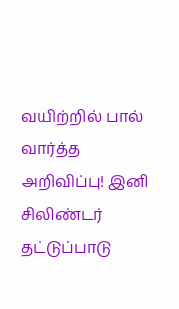வயிற்றில் பால் வார்த்த அறிவிப்பு! இனி சிலிண்டர் தட்டுப்பாடு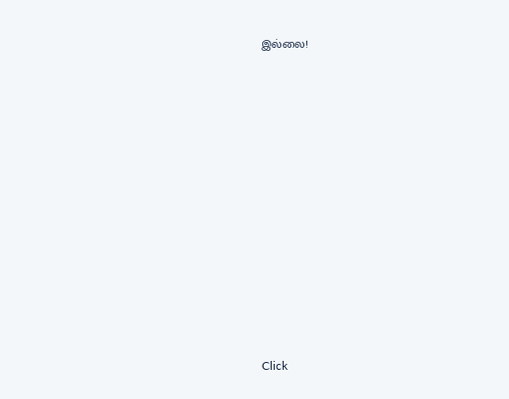இல்லை!












Click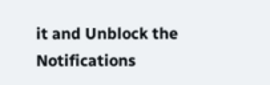it and Unblock the Notifications